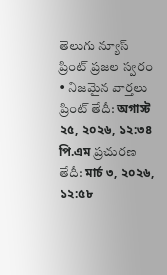తెలుగు న్యూస్ ప్రింట్ ప్రజల స్వరం • నిజమైన వార్తలు
ప్రింట్ తేదీ: অগাস্ট ২৫, ২০২৬, ১২:৩৪ পি.এম ప్రచురణ తేదీ: মার্চ ৩, ২০২৬, ১২:৫৮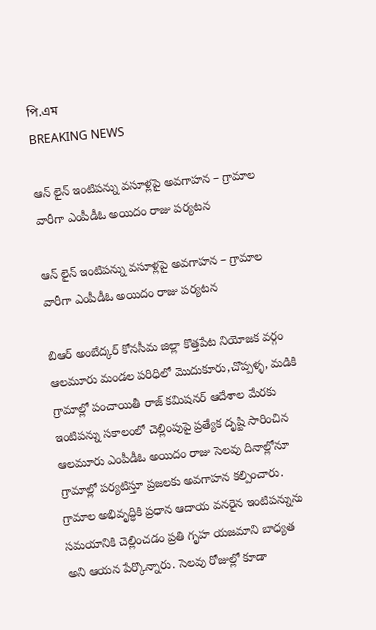পি.এম
BREAKING NEWS

ఆన్ లైన్ ఇంటిపన్ను వసూళ్లపై అవగాహన – గ్రామాల వారీగా ఎంపీడీఓ అయిదం రాజు పర్యటన

ఆన్ లైన్ ఇంటిపన్ను వసూళ్లపై అవగాహన – గ్రామాల వారీగా ఎంపీడీఓ అయిదం రాజు పర్యటన

బిఆర్ అంబేద్కర్ కోనసీమ జిల్లా కొత్తపేట నియోజక వర్గం ఆలమూరు మండల పరిధిలో మొదుకూరు,చొప్పళ్ళ, మడికి గ్రామాల్లో పంచాయితీ రాజ్ కమిషనర్ ఆదేశాల మేరకు ఇంటిపన్ను సకాలంలో చెల్లింపుపై ప్రత్యేక దృష్టి సారించిన ఆలమూరు ఎంపీడీఓ అయిదం రాజు సెలవు దినాల్లోనూ గ్రామాల్లో పర్యటిస్తూ ప్రజలకు అవగాహన కల్పించారు.
గ్రామాల అభివృద్ధికి ప్రధాన ఆదాయ వనరైన ఇంటిపన్నును సమయానికి చెల్లించడం ప్రతి గృహ యజమాని బాధ్యత అని ఆయన పేర్కొన్నారు. సెలవు రోజుల్లో కూడా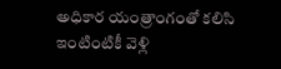అధికార యంత్రాంగంతో కలిసి ఇంటింటికీ వెళ్లి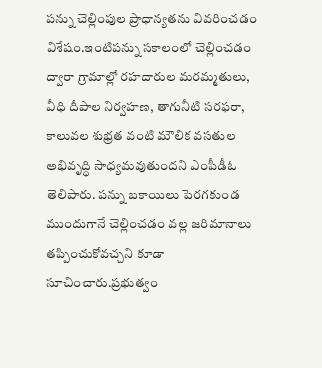పన్ను చెల్లింపుల ప్రాధాన్యతను వివరించడం విశేషం.ఇంటిపన్ను సకాలంలో చెల్లించడం ద్వారా గ్రామాల్లో రహదారుల మరమ్మతులు, వీధి దీపాల నిర్వహణ, తాగునీటి సరఫరా, కాలువల శుభ్రత వంటి మౌలిక వసతుల అభివృద్ధి సాధ్యమవుతుందని ఎంపీడీఓ తెలిపారు. పన్ను బకాయిలు పెరగకుండ ముందుగానే చెల్లించడం వల్ల జరిమానాలు తప్పించుకోవచ్చని కూడా సూచించారు.ప్రభుత్వం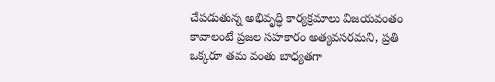చేపడుతున్న అభివృద్ధి కార్యక్రమాలు విజయవంతం కావాలంటే ప్రజల సహకారం అత్యవసరమని, ప్రతి ఒక్కరూ తమ వంతు బాధ్యతగా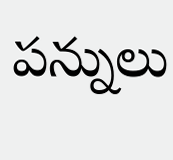పన్నులు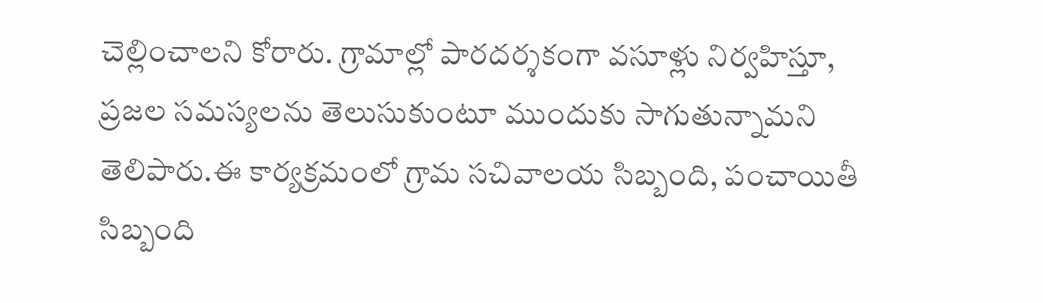చెల్లించాలని కోరారు. గ్రామాల్లో పారదర్శకంగా వసూళ్లు నిర్వహిస్తూ, ప్రజల సమస్యలను తెలుసుకుంటూ ముందుకు సాగుతున్నామని తెలిపారు.ఈ కార్యక్రమంలో గ్రామ సచివాలయ సిబ్బంది, పంచాయితీ సిబ్బంది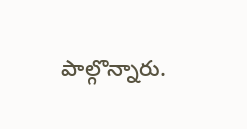పాల్గొన్నారు.